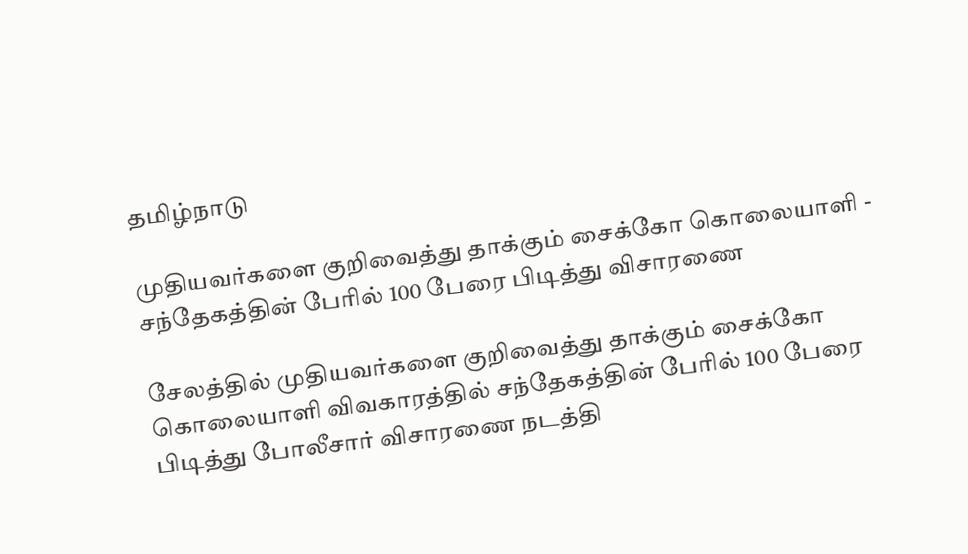தமிழ்நாடு

முதியவர்களை குறிவைத்து தாக்கும் சைக்கோ கொலையாளி - சந்தேகத்தின் பேரில் 100 பேரை பிடித்து விசாரணை

சேலத்தில் முதியவர்களை குறிவைத்து தாக்கும் சைக்கோ கொலையாளி விவகாரத்தில் சந்தேகத்தின் பேரில் 100 பேரை பிடித்து போலீசார் விசாரணை நடத்தி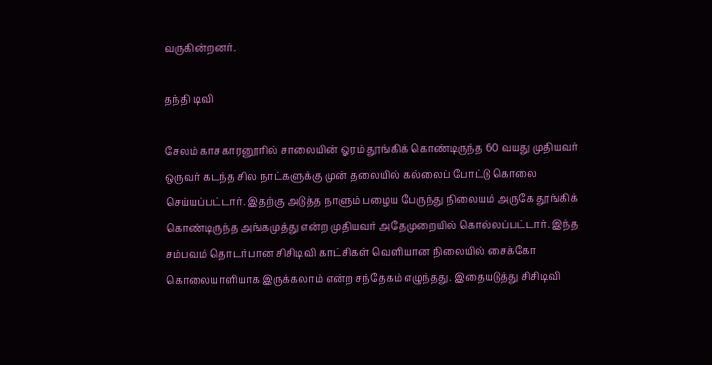வருகின்றனர்.

தந்தி டிவி

சேலம் காசகாரனூரில் சாலையின் ஓரம் தூங்கிக் கொண்டிருந்த 60 வயது முதியவர் ஒருவர் கடந்த சில நாட்களுக்கு முன் தலையில் கல்லைப் போட்டு கொலை செய்யப்பட்டார். இதற்கு அடுத்த நாளும் பழைய பேருந்து நிலையம் அருகே தூங்கிக் கொண்டிருந்த அங்கமுத்து என்ற முதியவர் அதேமுறையில் கொல்லப்பட்டார். இந்த சம்பவம் தொடர்பான சிசிடிவி காட்சிகள் வெளியான நிலையில் சைக்கோ கொலையாளியாக இருக்கலாம் என்ற சந்தேகம் எழுந்தது. இதையடுத்து சிசிடிவி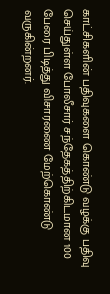காட்சிகளின் பதிவுகளை கொண்டு வழக்கு பதிவு செய்துள்ள போலீசார் சந்தேகத்திற்கிடமான 100 பேரை பிடித்து விசாரணை மேற்கொண்டு வருகின்றனர்.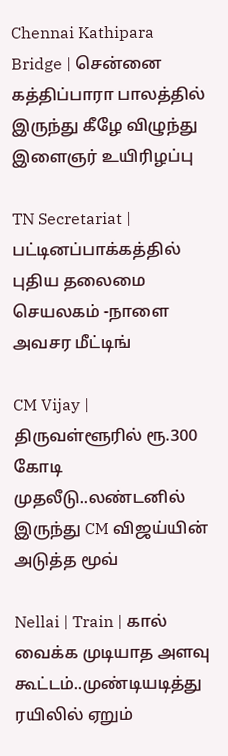Chennai Kathipara Bridge | சென்னை கத்திப்பாரா பாலத்தில் இருந்து கீழே விழுந்து இளைஞர் உயிரிழப்பு

TN Secretariat | பட்டினப்பாக்கத்தில் புதிய தலைமை செயலகம் -நாளை அவசர மீட்டிங்

CM Vijay | திருவள்ளூரில் ரூ.300 கோடி முதலீடு..லண்டனில் இருந்து CM விஜய்யின் அடுத்த மூவ்

Nellai | Train | கால் வைக்க முடியாத அளவு கூட்டம்..முண்டியடித்து ரயிலில் ஏறும்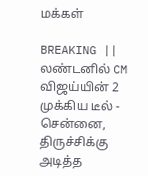மக்கள்

BREAKING || லண்டனில் CM விஜய்யின் 2 முக்கிய டீல் - சென்னை, திருச்சிக்கு அடித்த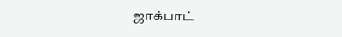ஜாக்பாட்